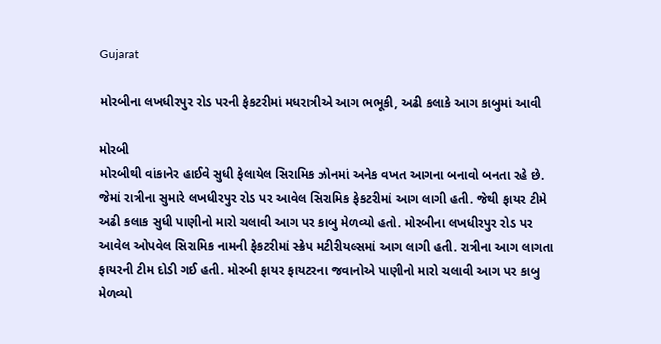Gujarat

મોરબીના લખધીરપુર રોડ પરની ફેકટરીમાં મધરાત્રીએ આગ ભભૂકી, અઢી કલાકે આગ કાબુમાં આવી

મોરબી
મોરબીથી વાંકાનેર હાઈવે સુધી ફેલાયેલ સિરામિક ઝોનમાં અનેક વખત આગના બનાવો બનતા રહે છે. જેમાં રાત્રીના સુમારે લખધીરપુર રોડ પર આવેલ સિરામિક ફેકટરીમાં આગ લાગી હતી. જેથી ફાયર ટીમે અઢી કલાક સુધી પાણીનો મારો ચલાવી આગ પર કાબુ મેળવ્યો હતો. મોરબીના લખધીરપુર રોડ પર આવેલ ઓપવેલ સિરામિક નામની ફેકટરીમાં સ્ક્રેપ મટીરીયલ્સમાં આગ લાગી હતી. રાત્રીના આગ લાગતા ફાયરની ટીમ દોડી ગઈ હતી. મોરબી ફાયર ફાયટરના જવાનોએ પાણીનો મારો ચલાવી આગ પર કાબુ મેળવ્યો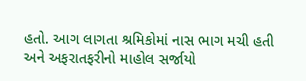હતો. આગ લાગતા શ્રમિકોમાં નાસ ભાગ મચી હતી અને અફરાતફરીનો માહોલ સર્જાયો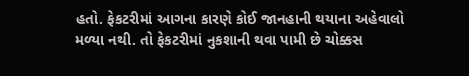હતો. ફેકટરીમાં આગના કારણે કોઈ જાનહાની થયાના અહેવાલો મળ્યા નથી. તો ફેકટરીમાં નુકશાની થવા પામી છે ચોક્કસ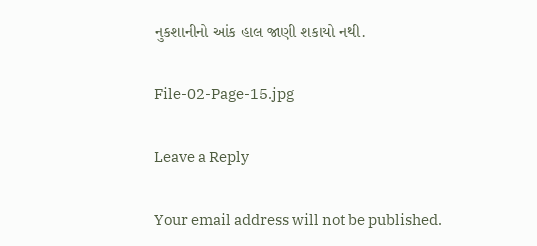નુકશાનીનો આંક હાલ જાણી શકાયો નથી.

File-02-Page-15.jpg

Leave a Reply

Your email address will not be published.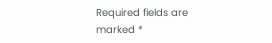Required fields are marked *